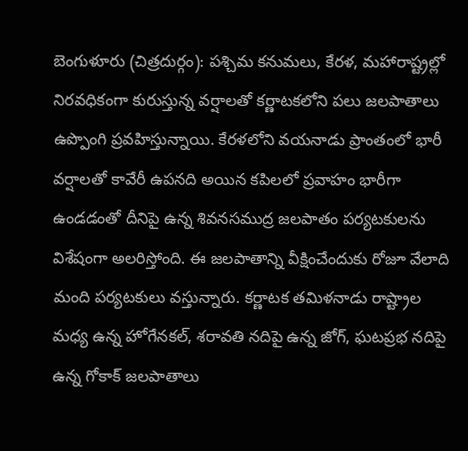బెంగుళూరు (చిత్రదుర్గం): పశ్చిమ కనుమలు, కేరళ, మహారాష్ట్రల్లో నిరవధికంగా కురుస్తున్న వర్షాలతో కర్ణాటకలోని పలు జలపాతాలు ఉప్పొంగి ప్రవహిస్తున్నాయి. కేరళలోని వయనాడు ప్రాంతంలో భారీ వర్షాలతో కావేరీ ఉపనది అయిన కపిలలో ప్రవాహం భారీగా ఉండడంతో దీనిపై ఉన్న శివనసముద్ర జలపాతం పర్యటకులను విశేషంగా అలరిస్తోంది. ఈ జలపాతాన్ని వీక్షించేందుకు రోజూ వేలాది మంది పర్యటకులు వస్తున్నారు. కర్ణాటక తమిళనాడు రాష్ట్రాల మధ్య ఉన్న హోగేనకల్, శరావతి నదిపై ఉన్న జోగ్, ఘటప్రభ నదిపై ఉన్న గోకాక్ జలపాతాలు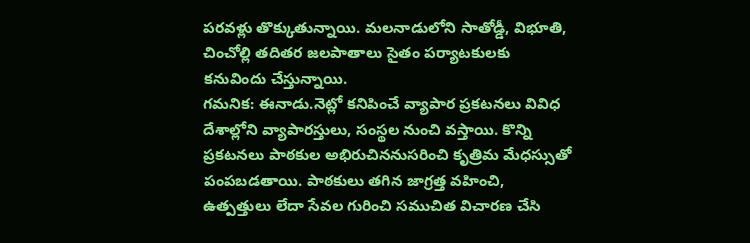పరవళ్లు తొక్కుతున్నాయి. మలనాడులోని సాతోడ్డీ, విభూతి, చించోల్లి తదితర జలపాతాలు సైతం పర్యాటకులకు కనువిందు చేస్తున్నాయి.
గమనిక: ఈనాడు.నెట్లో కనిపించే వ్యాపార ప్రకటనలు వివిధ దేశాల్లోని వ్యాపారస్తులు, సంస్థల నుంచి వస్తాయి. కొన్ని ప్రకటనలు పాఠకుల అభిరుచిననుసరించి కృత్రిమ మేధస్సుతో పంపబడతాయి. పాఠకులు తగిన జాగ్రత్త వహించి, ఉత్పత్తులు లేదా సేవల గురించి సముచిత విచారణ చేసి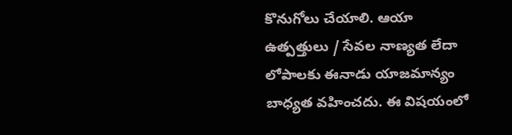కొనుగోలు చేయాలి. ఆయా ఉత్పత్తులు / సేవల నాణ్యత లేదా లోపాలకు ఈనాడు యాజమాన్యం బాధ్యత వహించదు. ఈ విషయంలో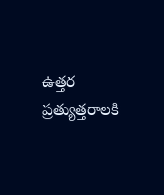ఉత్తర ప్రత్యుత్తరాలకి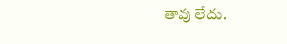తావు లేదు.